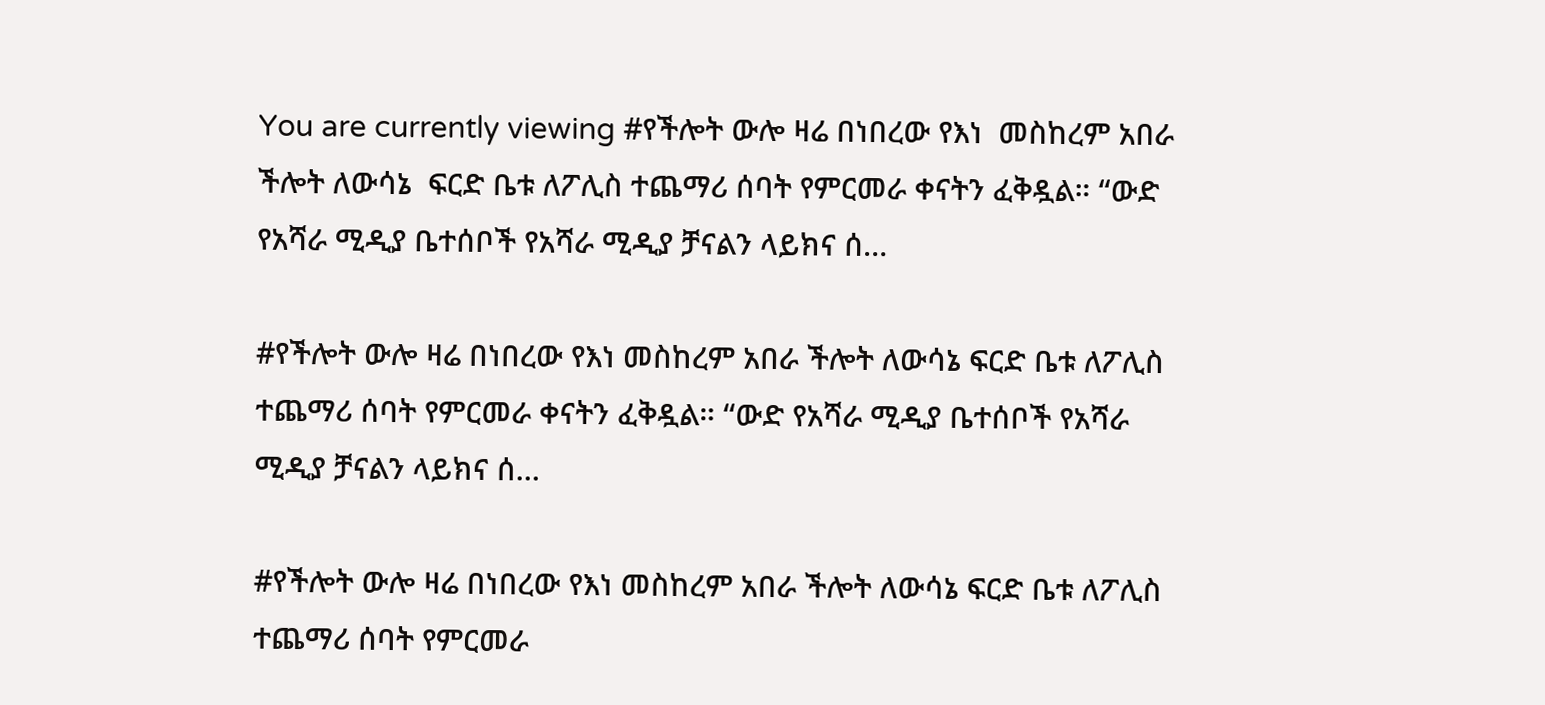You are currently viewing #የችሎት ውሎ ዛሬ በነበረው የእነ  መስከረም አበራ ችሎት ለውሳኔ  ፍርድ ቤቱ ለፖሊስ ተጨማሪ ሰባት የምርመራ ቀናትን ፈቅዷል። “ውድ የአሻራ ሚዲያ ቤተሰቦች የአሻራ ሚዲያ ቻናልን ላይክና ሰ…

#የችሎት ውሎ ዛሬ በነበረው የእነ መስከረም አበራ ችሎት ለውሳኔ ፍርድ ቤቱ ለፖሊስ ተጨማሪ ሰባት የምርመራ ቀናትን ፈቅዷል። “ውድ የአሻራ ሚዲያ ቤተሰቦች የአሻራ ሚዲያ ቻናልን ላይክና ሰ…

#የችሎት ውሎ ዛሬ በነበረው የእነ መስከረም አበራ ችሎት ለውሳኔ ፍርድ ቤቱ ለፖሊስ ተጨማሪ ሰባት የምርመራ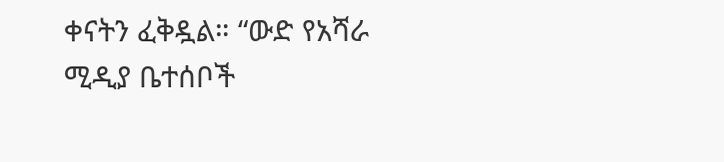ቀናትን ፈቅዷል። “ውድ የአሻራ ሚዲያ ቤተሰቦች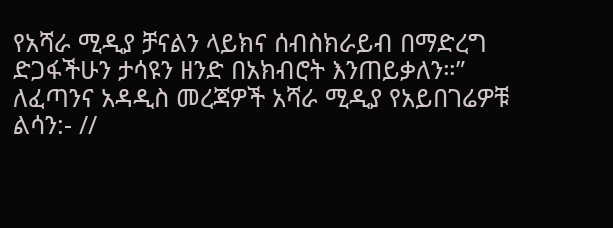የአሻራ ሚዲያ ቻናልን ላይክና ሰብስክራይብ በማድረግ ድጋፋችሁን ታሳዩን ዘንድ በአክብሮት እንጠይቃለን።” ለፈጣንና አዳዲስ መረጃዎች አሻራ ሚዲያ የአይበገሬዎቹ ልሳን:- //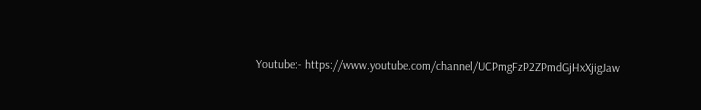Youtube:- https://www.youtube.com/channel/UCPmgFzP2ZPmdGjHxXjigJaw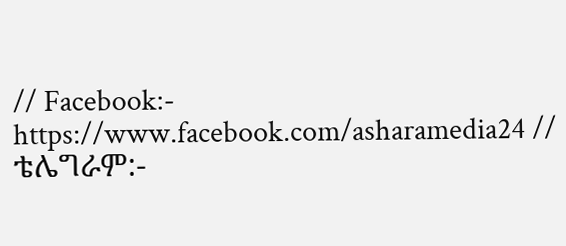// Facebook:- https://www.facebook.com/asharamedia24 // ቴሌግራም:-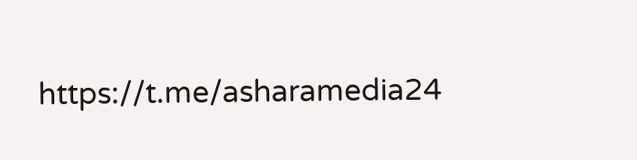https://t.me/asharamedia24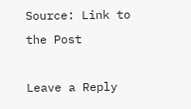Source: Link to the Post

Leave a Reply